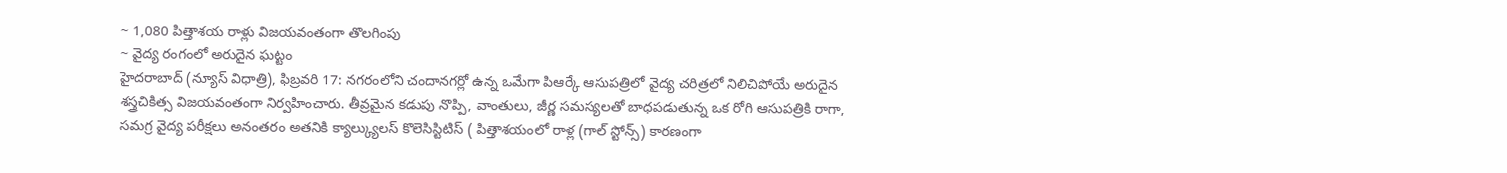~ 1,080 పిత్తాశయ రాళ్లు విజయవంతంగా తొలగింపు
~ వైద్య రంగంలో అరుదైన ఘట్టం
హైదరాబాద్ (న్యూస్ విధాత్రి), ఫిబ్రవరి 17: నగరంలోని చందానగర్లో ఉన్న ఒమేగా పిఆర్కే ఆసుపత్రిలో వైద్య చరిత్రలో నిలిచిపోయే అరుదైన శస్త్రచికిత్స విజయవంతంగా నిర్వహించారు. తీవ్రమైన కడుపు నొప్పి, వాంతులు, జీర్ణ సమస్యలతో బాధపడుతున్న ఒక రోగి ఆసుపత్రికి రాగా, సమగ్ర వైద్య పరీక్షలు అనంతరం అతనికి క్యాల్క్యులస్ కొలెసిస్టిటిస్ ( పిత్తాశయంలో రాళ్ల (గాల్ స్టోన్స్) కారణంగా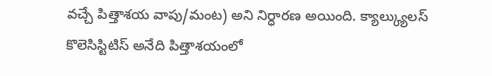వచ్చే పిత్తాశయ వాపు/మంట) అని నిర్ధారణ అయింది. క్యాల్క్యులస్ కొలెసిస్టిటిస్ అనేది పిత్తాశయంలో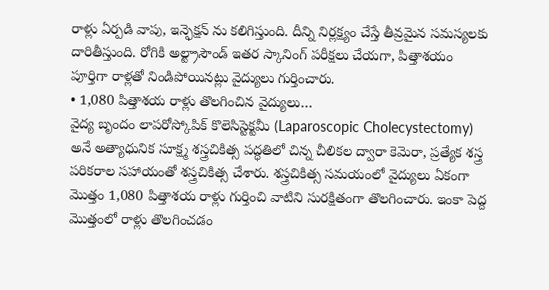రాళ్లు ఏర్పడి వాపు, ఇన్ఫెక్షన్ ను కలిగిస్తుంది. దీన్ని నిర్లక్ష్యం చేస్తే తీవ్రమైన సమస్యలకు దారితీస్తుంది. రోగికి అల్ట్రాసౌండ్ ఇతర స్కానింగ్ పరీక్షలు చేయగా, పిత్తాశయం పూర్తిగా రాళ్లతో నిండిపోయినట్లు వైద్యులు గుర్తించారు.
• 1,080 పిత్తాశయ రాళ్లు తొలగించిన వైద్యులు…
వైద్య బృందం లాపరోస్కోపిక్ కొలెసిస్టెక్టమీ (Laparoscopic Cholecystectomy) అనే అత్యాధునిక సూక్ష్మ శస్త్రచికిత్స పద్ధతిలో చిన్న చీలికల ద్వారా కెమెరా, ప్రత్యేక శస్త్ర పరికరాల సహాయంతో శస్త్రచికిత్స చేశారు. శస్త్రచికిత్స సమయంలో వైద్యులు ఏకంగా మొత్తం 1,080 పిత్తాశయ రాళ్లు గుర్తించి వాటిని సురక్షితంగా తొలగించారు. ఇంకా పెద్ద మొత్తంలో రాళ్లు తొలగించడం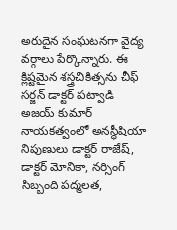అరుదైన సంఘటనగా వైద్య వర్గాలు పేర్కొన్నారు. ఈ క్లిష్టమైన శస్త్రచికిత్సను చీఫ్ సర్జన్ డాక్టర్ పట్వాడి అజయ్ కుమార్ నాయకత్వంలో అనస్థీషియా నిపుణులు డాక్టర్ రాజేష్, డాక్టర్ మోనికా, నర్సింగ్ సిబ్బంది పద్మలత,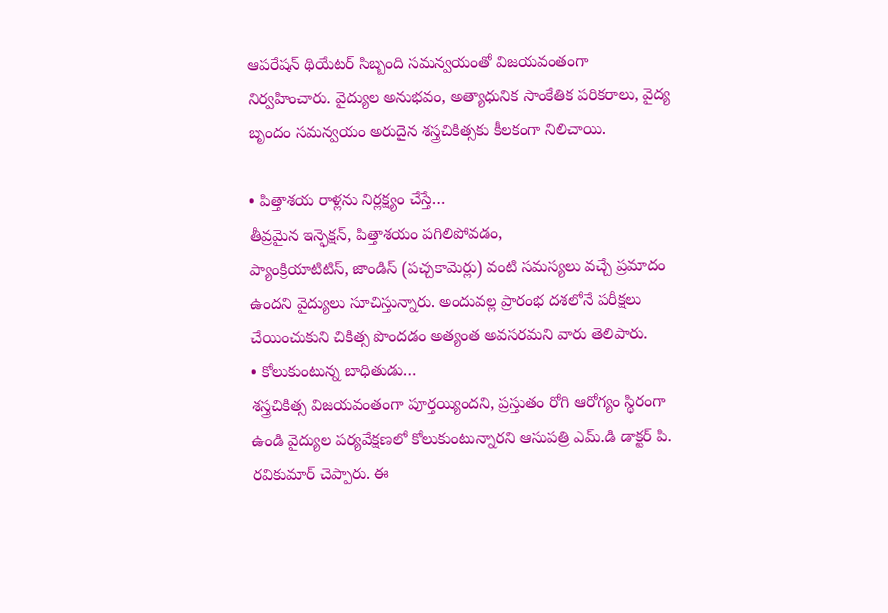ఆపరేషన్ థియేటర్ సిబ్బంది సమన్వయంతో విజయవంతంగా నిర్వహించారు. వైద్యుల అనుభవం, అత్యాధునిక సాంకేతిక పరికరాలు, వైద్య బృందం సమన్వయం అరుదైన శస్త్రచికిత్సకు కీలకంగా నిలిచాయి.

• పిత్తాశయ రాళ్లను నిర్లక్ష్యం చేస్తే…
తీవ్రమైన ఇన్ఫెక్షన్, పిత్తాశయం పగిలిపోవడం,
ప్యాంక్రియాటిటిస్, జాండిస్ (పచ్చకామెర్లు) వంటి సమస్యలు వచ్చే ప్రమాదం ఉందని వైద్యులు సూచిస్తున్నారు. అందువల్ల ప్రారంభ దశలోనే పరీక్షలు చేయించుకుని చికిత్స పొందడం అత్యంత అవసరమని వారు తెలిపారు.
• కోలుకుంటున్న బాధితుడు…
శస్త్రచికిత్స విజయవంతంగా పూర్తయ్యిందని, ప్రస్తుతం రోగి ఆరోగ్యం స్థిరంగా ఉండి వైద్యుల పర్యవేక్షణలో కోలుకుంటున్నారని ఆసుపత్రి ఎమ్.డి డాక్టర్ పి. రవికుమార్ చెప్పారు. ఈ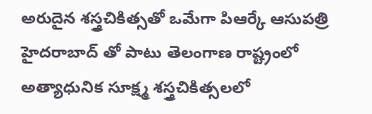అరుదైన శస్త్రచికిత్సతో ఒమేగా పిఆర్కే ఆసుపత్రి హైదరాబాద్ తో పాటు తెలంగాణ రాష్ట్రంలో అత్యాధునిక సూక్ష్మ శస్త్రచికిత్సలలో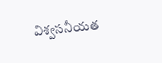విశ్వసనీయత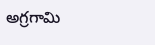అగ్రగామి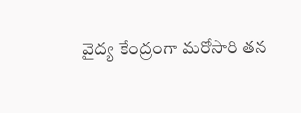వైద్య కేంద్రంగా మరోసారి తన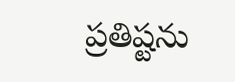ప్రతిష్టను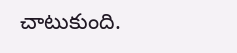చాటుకుంది.